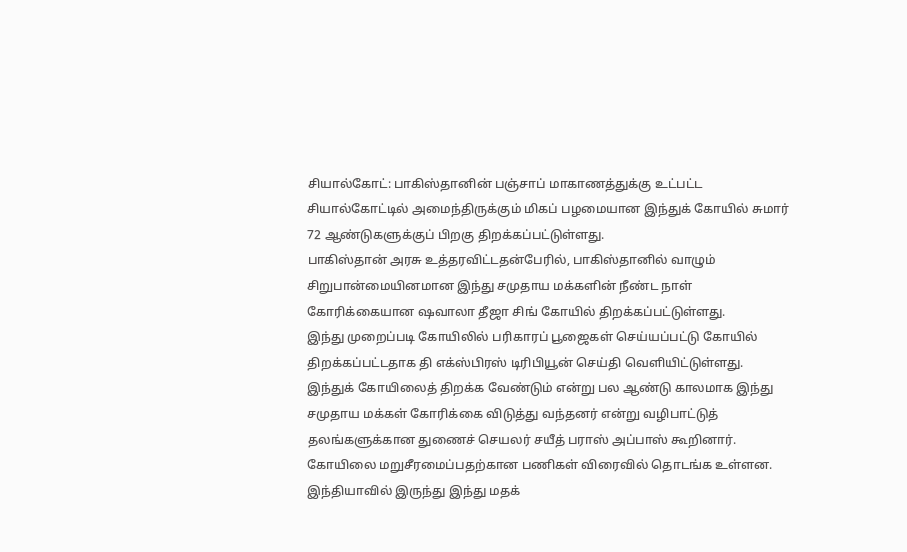சியால்கோட்: பாகிஸ்தானின் பஞ்சாப் மாகாணத்துக்கு உட்பட்ட சியால்கோட்டில் அமைந்திருக்கும் மிகப் பழமையான இந்துக் கோயில் சுமார் 72 ஆண்டுகளுக்குப் பிறகு திறக்கப்பட்டுள்ளது.
பாகிஸ்தான் அரசு உத்தரவிட்டதன்பேரில், பாகிஸ்தானில் வாழும் சிறுபான்மையினமான இந்து சமுதாய மக்களின் நீண்ட நாள் கோரிக்கையான ஷவாலா தீஜா சிங் கோயில் திறக்கப்பட்டுள்ளது.
இந்து முறைப்படி கோயிலில் பரிகாரப் பூஜைகள் செய்யப்பட்டு கோயில் திறக்கப்பட்டதாக தி எக்ஸ்பிரஸ் டிரிபியூன் செய்தி வெளியிட்டுள்ளது.
இந்துக் கோயிலைத் திறக்க வேண்டும் என்று பல ஆண்டு காலமாக இந்து சமுதாய மக்கள் கோரிக்கை விடுத்து வந்தனர் என்று வழிபாட்டுத் தலங்களுக்கான துணைச் செயலர் சயீத் பராஸ் அப்பாஸ் கூறினார்.
கோயிலை மறுசீரமைப்பதற்கான பணிகள் விரைவில் தொடங்க உள்ளன. இந்தியாவில் இருந்து இந்து மதக்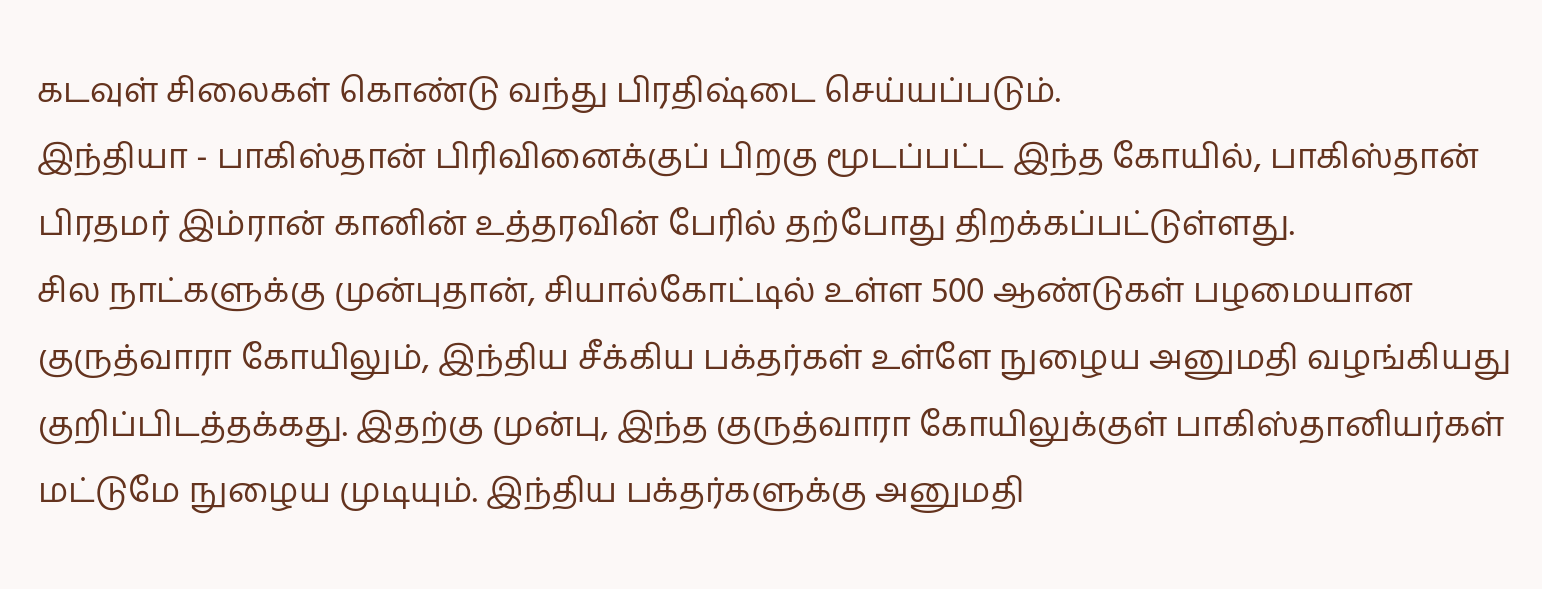கடவுள் சிலைகள் கொண்டு வந்து பிரதிஷ்டை செய்யப்படும்.
இந்தியா - பாகிஸ்தான் பிரிவினைக்குப் பிறகு மூடப்பட்ட இந்த கோயில், பாகிஸ்தான் பிரதமர் இம்ரான் கானின் உத்தரவின் பேரில் தற்போது திறக்கப்பட்டுள்ளது.
சில நாட்களுக்கு முன்புதான், சியால்கோட்டில் உள்ள 500 ஆண்டுகள் பழமையான குருத்வாரா கோயிலும், இந்திய சீக்கிய பக்தர்கள் உள்ளே நுழைய அனுமதி வழங்கியது குறிப்பிடத்தக்கது. இதற்கு முன்பு, இந்த குருத்வாரா கோயிலுக்குள் பாகிஸ்தானியர்கள் மட்டுமே நுழைய முடியும். இந்திய பக்தர்களுக்கு அனுமதி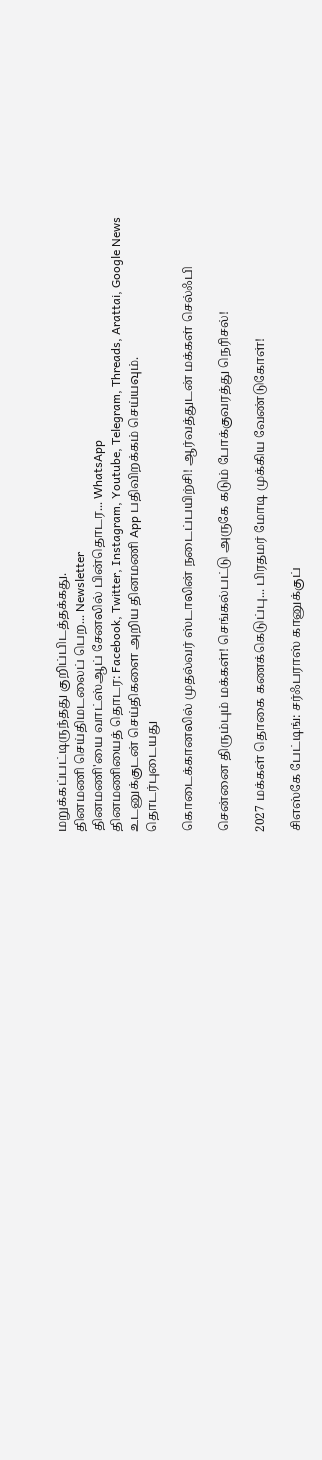மறுக்கப்பட்டிருந்தது குறிப்பிடத்தக்கது.
தினமணி செய்திமடலைப் பெற... Newsletter
தினமணி'யை வாட்ஸ்ஆப் சேனலில் பின்தொடர... WhatsApp
தினமணியைத் தொடர: Facebook, Twitter, Instagram, Youtube, Telegram, Threads, Arattai, Google News
உடனுக்குடன் செய்திகளை அறிய தினமணி App பதிவிறக்கம் செய்யவும்.
தொடர்புடையது

கொடைக்கானலில் முதல்வர் ஸ்டாலின் நடைப்பயிற்சி! ஆர்வத்துடன் மக்கள் செல்ஃபி

சென்னை திரும்பும் மக்கள்! செங்கல்பட்டு அருகே கடும் போக்குவரத்து நெரிசல்!

2027 மக்கள் தொகை கணக்கெடுப்பு... பிரதமர் மோடி முக்கிய வேண்டுகோள்!

சிஎஸ்கே பேட்டிங்: சர்ஃபராஸ் கானுக்குப்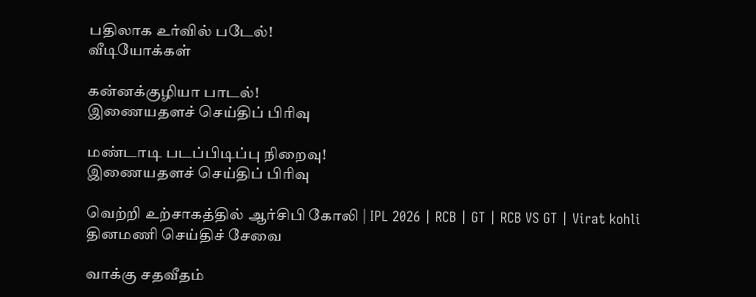பதிலாக உர்வில் படேல்!
வீடியோக்கள்

கன்னக்குழியா பாடல்!
இணையதளச் செய்திப் பிரிவு

மண்டாடி படப்பிடிப்பு நிறைவு!
இணையதளச் செய்திப் பிரிவு

வெற்றி உற்சாகத்தில் ஆர்சிபி கோலி | IPL 2026 | RCB | GT | RCB VS GT | Virat kohli
தினமணி செய்திச் சேவை

வாக்கு சதவீதம்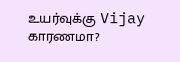உயர்வுக்கு Vijay காரணமா?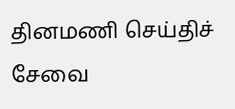தினமணி செய்திச் சேவை